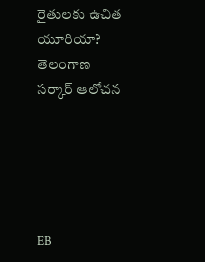రైతులకు ఉచిత యూరియా? తెలంగాణ సర్కార్ ఆలోచన





EB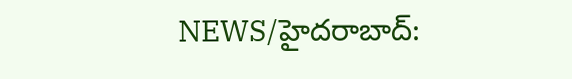NEWS/హైదరాబాద్: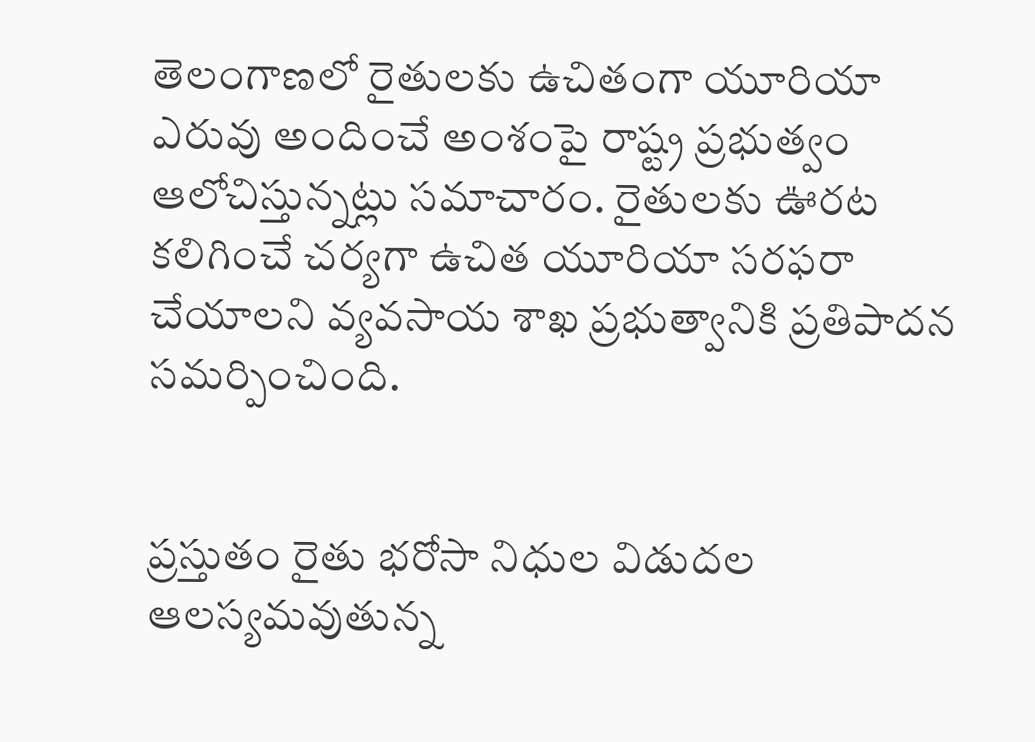తెలంగాణలో రైతులకు ఉచితంగా యూరియా ఎరువు అందించే అంశంపై రాష్ట్ర ప్రభుత్వం ఆలోచిస్తున్నట్లు సమాచారం. రైతులకు ఊరట కలిగించే చర్యగా ఉచిత యూరియా సరఫరా చేయాలని వ్యవసాయ శాఖ ప్రభుత్వానికి ప్రతిపాదన సమర్పించింది.


ప్రస్తుతం రైతు భరోసా నిధుల విడుదల ఆలస్యమవుతున్న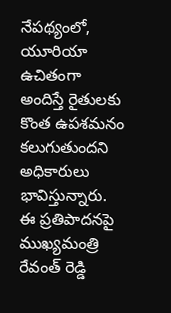నేపథ్యంలో, యూరియా ఉచితంగా అందిస్తే రైతులకు కొంత ఉపశమనం కలుగుతుందని అధికారులు భావిస్తున్నారు. ఈ ప్రతిపాదనపై ముఖ్యమంత్రి రేవంత్ రెడ్డి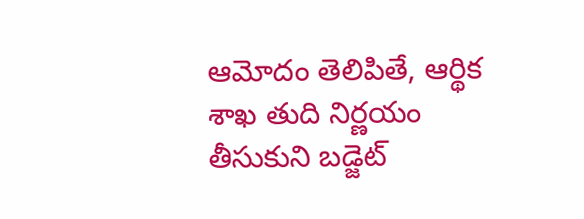ఆమోదం తెలిపితే, ఆర్థిక శాఖ తుది నిర్ణయం తీసుకుని బడ్జెట్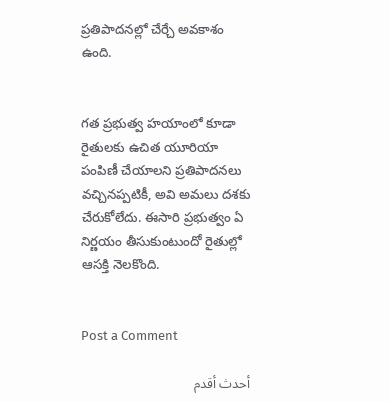ప్రతిపాదనల్లో చేర్చే అవకాశం ఉంది.


గత ప్రభుత్వ హయాంలో కూడా రైతులకు ఉచిత యూరియా పంపిణీ చేయాలని ప్రతిపాదనలు వచ్చినప్పటికీ, అవి అమలు దశకు చేరుకోలేదు. ఈసారి ప్రభుత్వం ఏ నిర్ణయం తీసుకుంటుందో రైతుల్లో ఆసక్తి నెలకొంది.


Post a Comment

أحدث أقدم